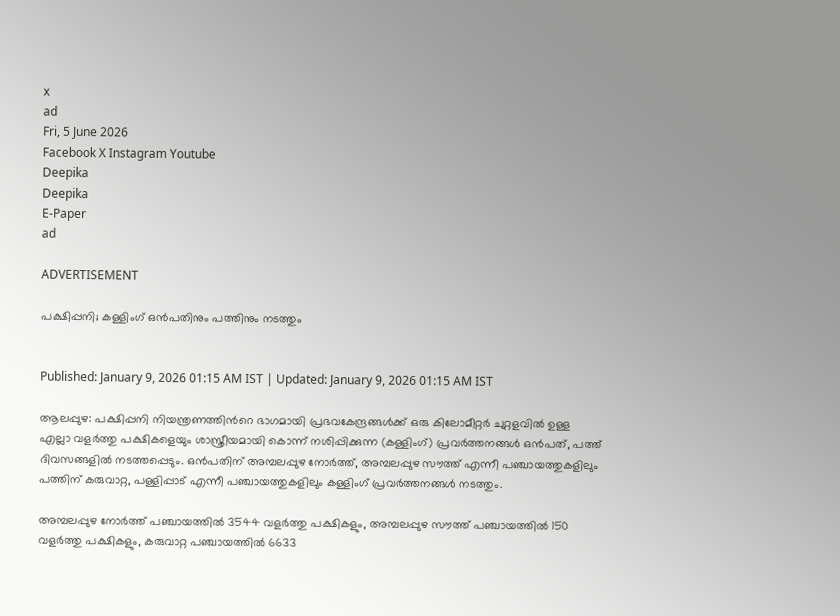x
ad
Fri, 5 June 2026
Facebook X Instagram Youtube
Deepika
Deepika
E-Paper
ad

ADVERTISEMENT

പക്ഷിപ്പനി; കള്ളിംഗ് ഒൻപതിനും പത്തിനും നടത്തും


Published: January 9, 2026 01:15 AM IST | Updated: January 9, 2026 01:15 AM IST

ആലപ്പുഴ: പക്ഷിപ്പനി നിയന്ത്രണത്തിന്‍റെ ഭാഗമായി പ്രഭവകേന്ദ്രങ്ങൾക്ക് ഒരു കിലോമീറ്റർ ചുറ്റളവിൽ ഉള്ള എല്ലാ വളർത്തു പക്ഷികളെയും ശാസ്ത്രീയമായി കൊന്ന് നശിപ്പിക്കുന്ന (കള്ളിംഗ്) പ്രവർത്തനങ്ങൾ ഒൻപത്, പത്ത് ദിവസങ്ങളിൽ നടത്തപ്പെടും. ഒൻപതിന് അമ്പലപ്പുഴ നോർത്ത്, അമ്പലപ്പുഴ സൗത്ത് എന്നീ പഞ്ചായത്തുകളിലും പത്തിന് കരുവാറ്റ, പള്ളിപ്പാട് എന്നീ പഞ്ചായത്തുകളിലും കള്ളിംഗ് പ്രവർത്തനങ്ങൾ നടത്തും.

അമ്പലപ്പുഴ നോർത്ത് പഞ്ചായത്തിൽ 3544 വളർത്തു പക്ഷികളും, അമ്പലപ്പുഴ സൗത്ത് പഞ്ചായത്തിൽ 150 വളർത്തു പക്ഷികളും, കരുവാറ്റ പഞ്ചായത്തിൽ 6633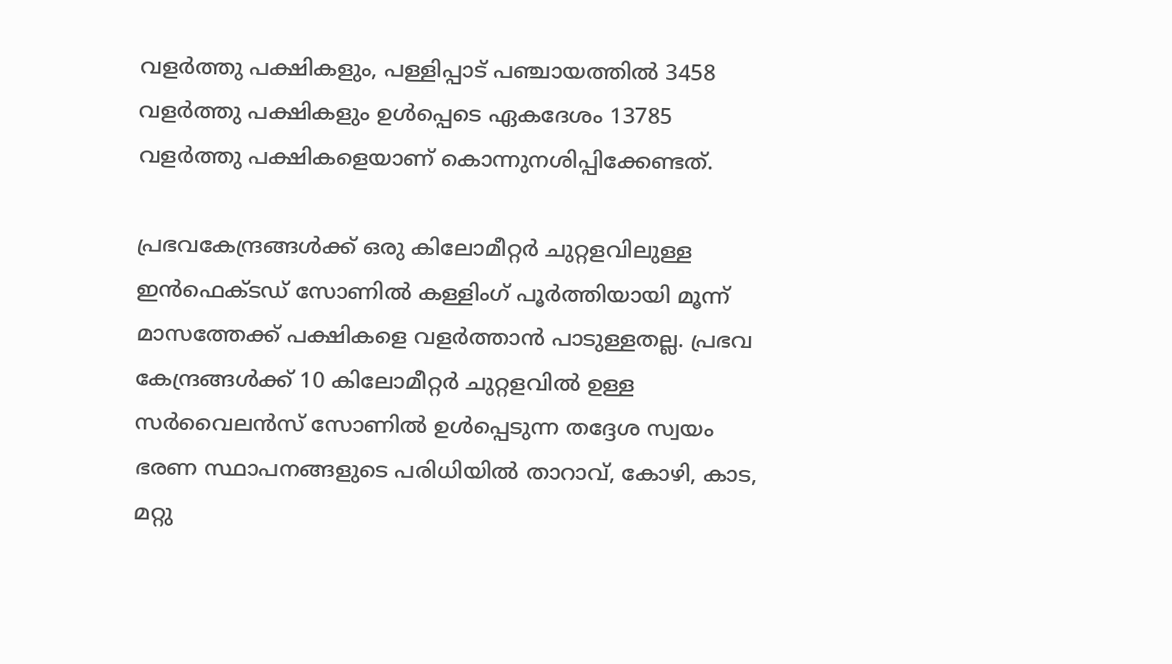വളർത്തു പക്ഷികളും, പള്ളിപ്പാട് പഞ്ചായത്തിൽ 3458 വളർത്തു പക്ഷികളും ഉൾപ്പെടെ ഏകദേശം 13785 വളർത്തു പക്ഷികളെയാണ് കൊന്നുനശിപ്പിക്കേണ്ടത്.

പ്രഭവകേന്ദ്രങ്ങൾക്ക് ഒരു കിലോമീറ്റർ ചുറ്റളവിലുള്ള ഇൻഫെക്ടഡ് സോണിൽ കള്ളിംഗ് പൂർത്തിയായി മൂന്ന് മാസത്തേക്ക് പക്ഷികളെ വളർത്താൻ പാടുള്ളതല്ല. പ്രഭവ കേന്ദ്രങ്ങൾക്ക് 10 കിലോമീറ്റർ ചുറ്റളവിൽ ഉള്ള സർവൈലൻസ് സോണിൽ ഉൾപ്പെടുന്ന തദ്ദേശ സ്വയം ഭരണ സ്ഥാപനങ്ങളുടെ പരിധിയിൽ താറാവ്, കോഴി, കാട, മറ്റു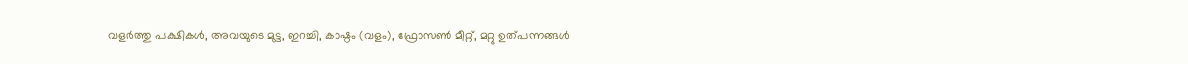വളർത്തു പക്ഷികൾ, അവയുടെ മുട്ട, ഇറച്ചി, കാഷ്ഠം (വളം), ഫ്രോസൺ മീറ്റ്, മറ്റു ഉത്പന്നങ്ങൾ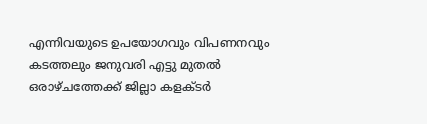എന്നിവയുടെ ഉപയോഗവും വിപണനവും കടത്തലും ജനുവരി എട്ടു മുതൽ ഒരാഴ്ചത്തേക്ക് ജില്ലാ കളക്ടർ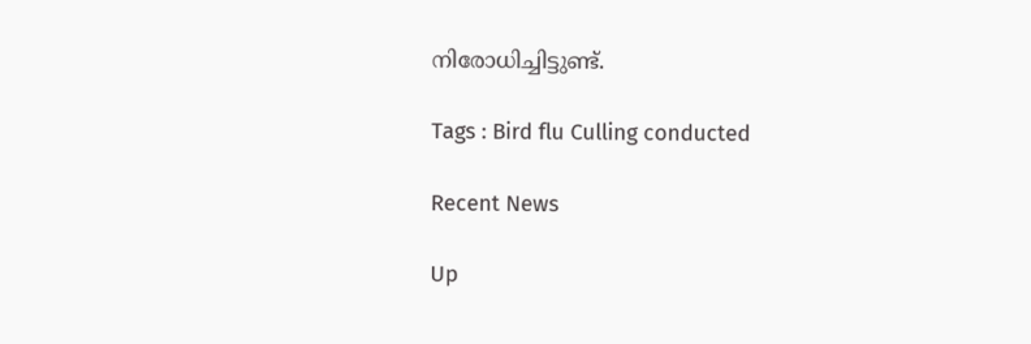നിരോധിച്ചിട്ടുണ്ട്.

Tags : Bird flu Culling conducted

Recent News

Up